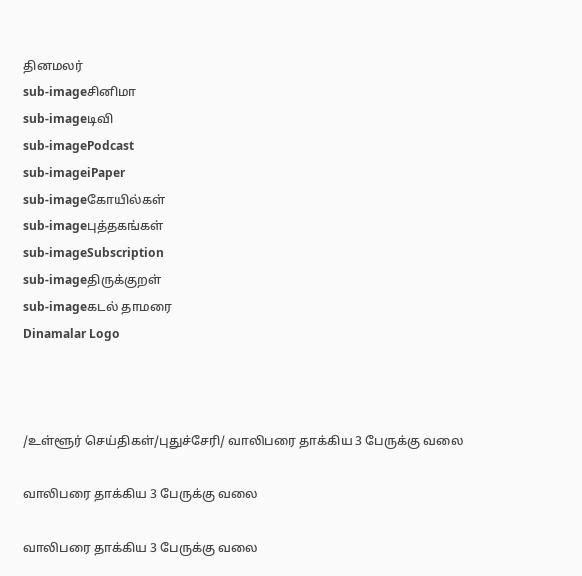தினமலர்
sub-imageசினிமா
sub-imageடிவி
sub-imagePodcast
sub-imageiPaper
sub-imageகோயில்கள்
sub-imageபுத்தகங்கள்
sub-imageSubscription
sub-imageதிருக்குறள்
sub-imageகடல் தாமரை
Dinamalar Logo



/உள்ளூர் செய்திகள்/புதுச்சேரி/ வாலிபரை தாக்கிய 3 பேருக்கு வலை

வாலிபரை தாக்கிய 3 பேருக்கு வலை

வாலிபரை தாக்கிய 3 பேருக்கு வலை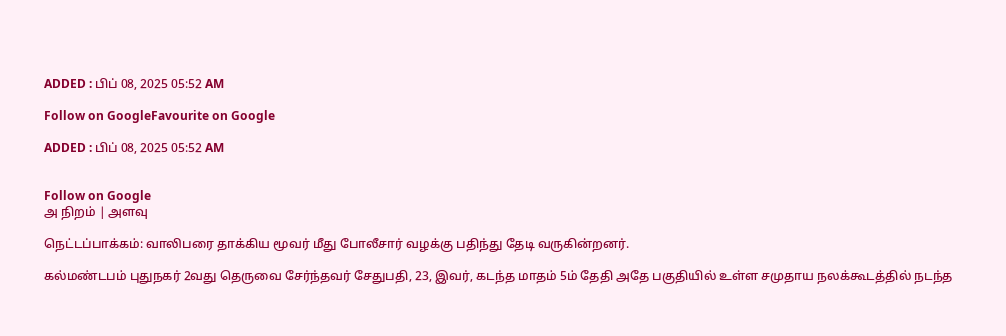ADDED : பிப் 08, 2025 05:52 AM

Follow on GoogleFavourite on Google

ADDED : பிப் 08, 2025 05:52 AM


Follow on Google
அ நிறம் | அளவு

நெட்டப்பாக்கம்: வாலிபரை தாக்கிய மூவர் மீது போலீசார் வழக்கு பதிந்து தேடி வருகின்றனர்.

கல்மண்டபம் புதுநகர் 2வது தெருவை சேர்ந்தவர் சேதுபதி, 23, இவர், கடந்த மாதம் 5ம் தேதி அதே பகுதியில் உள்ள சமுதாய நலக்கூடத்தில் நடந்த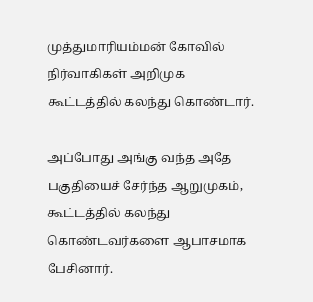முத்துமாரியம்மன் கோவில் நிர்வாகிகள் அறிமுக கூட்டத்தில் கலந்து கொண்டார்.

அப்போது அங்கு வந்த அதே பகுதியைச் சேர்ந்த ஆறுமுகம், கூட்டத்தில் கலந்து கொண்டவர்களை ஆபாசமாக பேசினார்.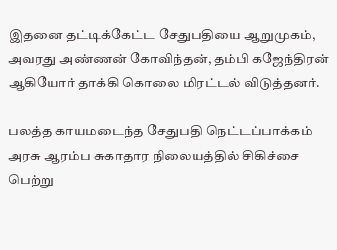இதனை தட்டிக்கேட்ட சேதுபதியை ஆறுமுகம், அவரது அண்ணன் கோவிந்தன், தம்பி கஜேந்திரன் ஆகியோர் தாக்கி கொலை மிரட்டல் விடுத்தனர்.

பலத்த காயமடைந்த சேதுபதி நெட்டப்பாக்கம் அரசு ஆரம்ப சுகாதார நிலையத்தில் சிகிச்சை பெற்று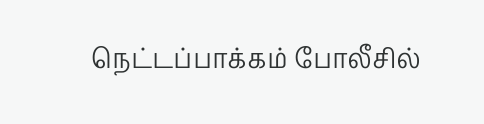நெட்டப்பாக்கம் போலீசில்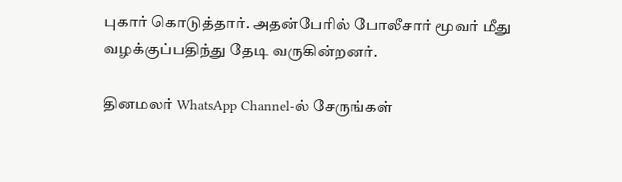புகார் கொடுத்தார். அதன்பேரில் போலீசார் மூவர் மீது வழக்குப்பதிந்து தேடி வருகின்றனர்.

தினமலர் WhatsApp Channel-ல் சேருங்கள்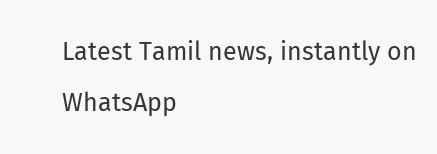Latest Tamil news, instantly on WhatsApp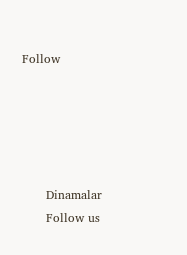Follow





      Dinamalar
      Follow us